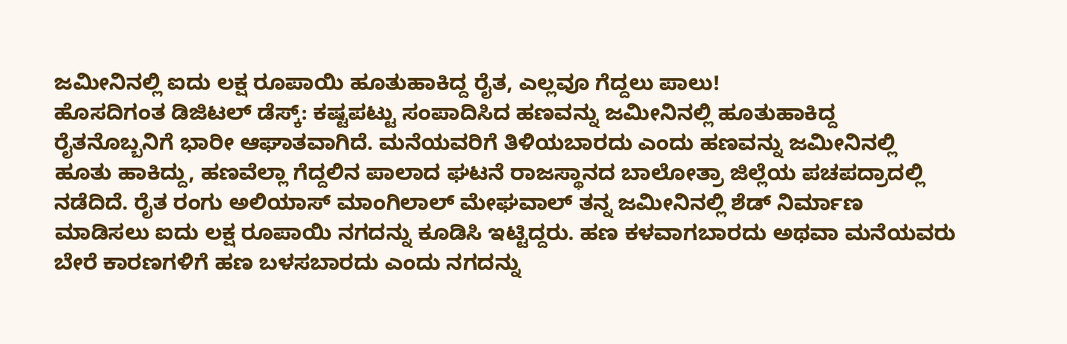ಜಮೀನಿನಲ್ಲಿ ಐದು ಲಕ್ಷ ರೂಪಾಯಿ ಹೂತುಹಾಕಿದ್ದ ರೈತ, ಎಲ್ಲವೂ ಗೆದ್ದಲು ಪಾಲು!
ಹೊಸದಿಗಂತ ಡಿಜಿಟಲ್ ಡೆಸ್ಕ್: ಕಷ್ಟಪಟ್ಟು ಸಂಪಾದಿಸಿದ ಹಣವನ್ನು ಜಮೀನಿನಲ್ಲಿ ಹೂತುಹಾಕಿದ್ದ ರೈತನೊಬ್ಬನಿಗೆ ಭಾರೀ ಆಘಾತವಾಗಿದೆ. ಮನೆಯವರಿಗೆ ತಿಳಿಯಬಾರದು ಎಂದು ಹಣವನ್ನು ಜಮೀನಿನಲ್ಲಿ ಹೂತು ಹಾಕಿದ್ದು, ಹಣವೆಲ್ಲಾ ಗೆದ್ದಲಿನ ಪಾಲಾದ ಘಟನೆ ರಾಜಸ್ಥಾನದ ಬಾಲೋತ್ರಾ ಜಿಲ್ಲೆಯ ಪಚಪದ್ರಾದಲ್ಲಿ ನಡೆದಿದೆ. ರೈತ ರಂಗು ಅಲಿಯಾಸ್ ಮಾಂಗಿಲಾಲ್ ಮೇಘವಾಲ್ ತನ್ನ ಜಮೀನಿನಲ್ಲಿ ಶೆಡ್ ನಿರ್ಮಾಣ ಮಾಡಿಸಲು ಐದು ಲಕ್ಷ ರೂಪಾಯಿ ನಗದನ್ನು ಕೂಡಿಸಿ ಇಟ್ಟಿದ್ದರು. ಹಣ ಕಳವಾಗಬಾರದು ಅಥವಾ ಮನೆಯವರು ಬೇರೆ ಕಾರಣಗಳಿಗೆ ಹಣ ಬಳಸಬಾರದು ಎಂದು ನಗದನ್ನು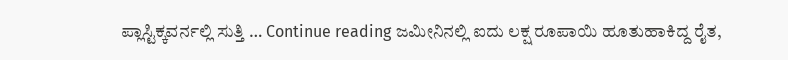ಪ್ಲಾಸ್ಟಿಕ್ಕವರ್ನಲ್ಲಿ ಸುತ್ತಿ … Continue reading ಜಮೀನಿನಲ್ಲಿ ಐದು ಲಕ್ಷ ರೂಪಾಯಿ ಹೂತುಹಾಕಿದ್ದ ರೈತ,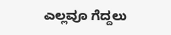ಎಲ್ಲವೂ ಗೆದ್ದಲು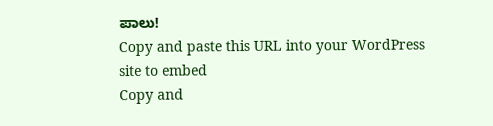ಪಾಲು!
Copy and paste this URL into your WordPress site to embed
Copy and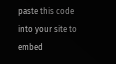paste this code into your site to embed